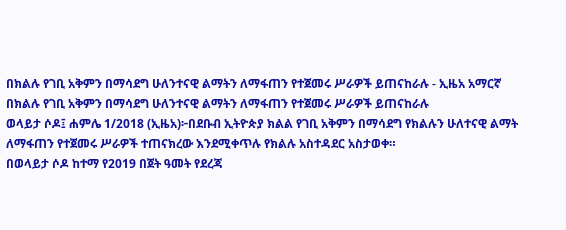በክልሉ የገቢ አቅምን በማሳደግ ሁለንተናዊ ልማትን ለማፋጠን የተጀመሩ ሥራዎች ይጠናከራሉ - ኢዜአ አማርኛ
በክልሉ የገቢ አቅምን በማሳደግ ሁለንተናዊ ልማትን ለማፋጠን የተጀመሩ ሥራዎች ይጠናከራሉ
ወላይታ ሶዶ፤ ሐምሌ 1/2018 (ኢዜአ)፦በደቡብ ኢትዮጵያ ክልል የገቢ አቅምን በማሳደግ የክልሉን ሁለተናዊ ልማት ለማፋጠን የተጀመሩ ሥራዎች ተጠናክረው እንደሚቀጥሉ የክልሉ አስተዳደር አስታወቀ።
በወላይታ ሶዶ ከተማ የ2019 በጀት ዓመት የደረጃ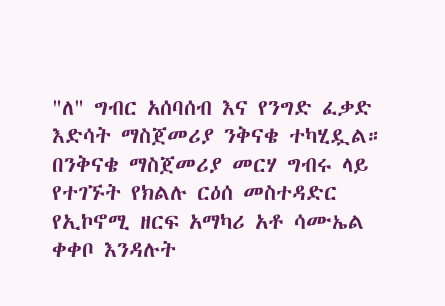"ለ" ግብር አሰባሰብ እና የንግድ ፈቃድ እድሳት ማስጀመሪያ ንቅናቄ ተካሂዷል።
በንቅናቄ ማስጀመሪያ መርሃ ግብሩ ላይ የተገኙት የክልሉ ርዕሰ መስተዳድር የኢኮኖሚ ዘርፍ አማካሪ አቶ ሳሙኤል ቀቀቦ እንዳሉት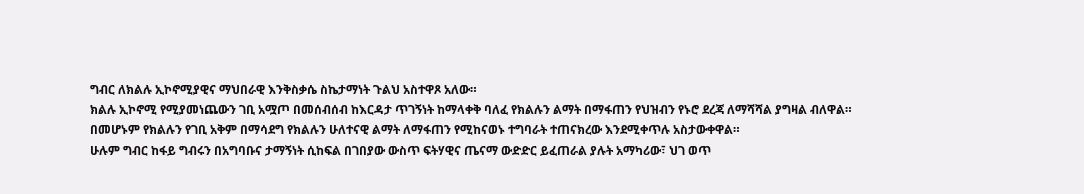ግብር ለክልሉ ኢኮኖሚያዊና ማህበራዊ እንቅስቃሴ ስኬታማነት ጉልህ አስተዋጾ አለው።
ክልሉ ኢኮኖሚ የሚያመነጨውን ገቢ አሟጦ በመሰብሰብ ከእርዳታ ጥገኝነት ከማላቀቅ ባለፈ የክልሉን ልማት በማፋጠን የህዝብን የኑሮ ደረጃ ለማሻሻል ያግዛል ብለዋል።
በመሆኑም የክልሉን የገቢ አቅም በማሳደግ የክልሉን ሁለተናዊ ልማት ለማፋጠን የሚከናወኑ ተግባራት ተጠናክረው እንደሚቀጥሉ አስታውቀዋል።
ሁሉም ግብር ከፋይ ግብሩን በአግባቡና ታማኝነት ሲከፍል በገበያው ውስጥ ፍትሃዊና ጤናማ ውድድር ይፈጠራል ያሉት አማካሪው፣ ህገ ወጥ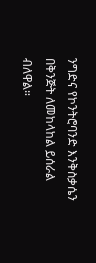ንግድና የኮንትሮባንድ እንቅስቃሴን በቅንጅት ለመከላከል ይሰራል ብለዋል።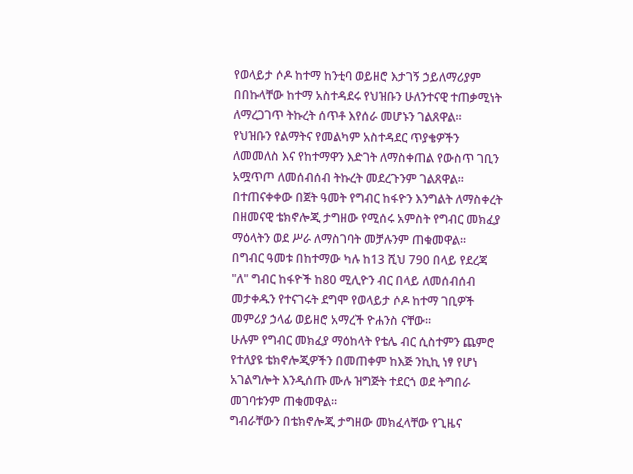የወላይታ ሶዶ ከተማ ከንቲባ ወይዘሮ እታገኝ ኃይለማሪያም በበኩላቸው ከተማ አስተዳደሩ የህዝቡን ሁለንተናዊ ተጠቃሚነት ለማረጋገጥ ትኩረት ሰጥቶ እየሰራ መሆኑን ገልጸዋል።
የህዝቡን የልማትና የመልካም አስተዳደር ጥያቄዎችን ለመመለስ እና የከተማዋን እድገት ለማስቀጠል የውስጥ ገቢን አሟጥጦ ለመሰብሰብ ትኩረት መደረጉንም ገልጸዋል።
በተጠናቀቀው በጀት ዓመት የግብር ከፋዮን እንግልት ለማስቀረት በዘመናዊ ቴክኖሎጂ ታግዘው የሚሰሩ አምስት የግብር መክፈያ ማዕላትን ወደ ሥራ ለማስገባት መቻሉንም ጠቁመዋል፡፡
በግብር ዓመቱ በከተማው ካሉ ከ13 ሺህ 790 በላይ የደረጃ "ለ" ግብር ከፋዮች ከ80 ሚሊዮን ብር በላይ ለመሰብሰብ መታቀዱን የተናገሩት ደግሞ የወላይታ ሶዶ ከተማ ገቢዎች መምሪያ ኃላፊ ወይዘሮ አማረች ዮሐንስ ናቸው።
ሁሉም የግብር መክፈያ ማዕከላት የቴሌ ብር ሲስተምን ጨምሮ የተለያዩ ቴክኖሎጂዎችን በመጠቀም ከእጅ ንኪኪ ነፃ የሆነ አገልግሎት እንዲሰጡ ሙሉ ዝግጅት ተደርጎ ወደ ትግበራ መገባቱንም ጠቁመዋል።
ግብራቸውን በቴክኖሎጂ ታግዘው መክፈላቸው የጊዜና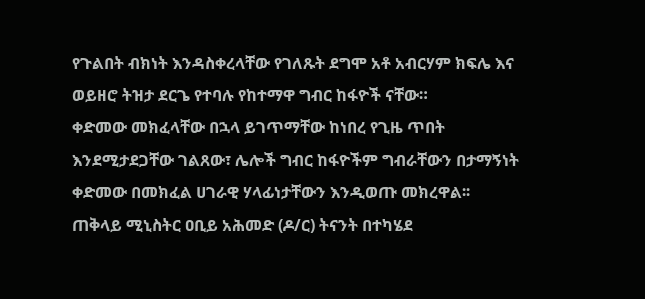የጉልበት ብክነት እንዳስቀረላቸው የገለጹት ደግሞ አቶ አብርሃም ክፍሌ እና ወይዘሮ ትዝታ ደርጌ የተባሉ የከተማዋ ግብር ከፋዮች ናቸው።
ቀድመው መክፈላቸው በኋላ ይገጥማቸው ከነበረ የጊዜ ጥበት እንደሚታደጋቸው ገልጸው፣ ሌሎች ግብር ከፋዮችም ግብራቸውን በታማኝነት ቀድመው በመክፈል ሀገራዊ ሃላፊነታቸውን እንዲወጡ መክረዋል፡፡
ጠቅላይ ሚኒስትር ዐቢይ አሕመድ (ዶ/ር) ትናንት በተካሄደ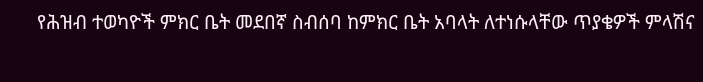የሕዝብ ተወካዮች ምክር ቤት መደበኛ ስብሰባ ከምክር ቤት አባላት ለተነሱላቸው ጥያቄዎች ምላሽና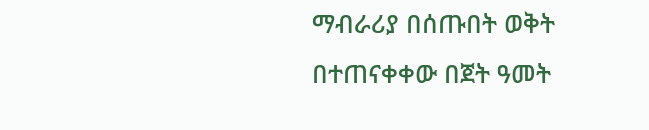ማብራሪያ በሰጡበት ወቅት በተጠናቀቀው በጀት ዓመት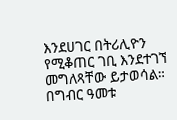እንደሀገር በትሪሊዮን የሚቆጠር ገቢ እንደተገኘ መግለጻቸው ይታወሳል።
በግብር ዓመቱ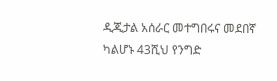ዲጂታል አሰራር መተግበሩና መደበኛ ካልሆኑ 43ሺህ የንግድ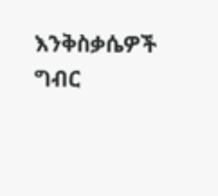እንቅስቃሴዎች ግብር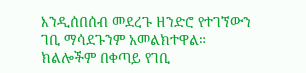እንዲሰበሰብ መደረጉ ዘንድሮ የተገኘውን ገቢ ማሳደጉንም አመልክተዋል።
ክልሎችም በቀጣይ የገቢ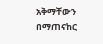አቅማቸውን በማጠናከር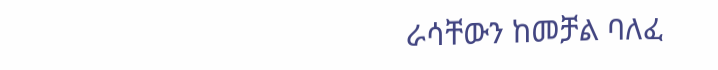ራሳቸውን ከመቻል ባለፈ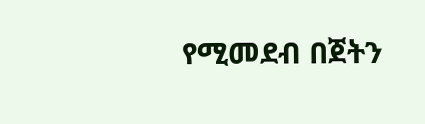የሚመደብ በጀትን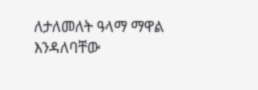ለታለመለት ዓላማ ማዋል እንዳለባቸው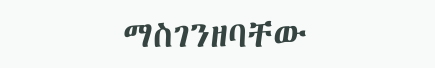ማስገንዘባቸው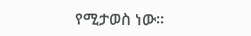የሚታወስ ነው።